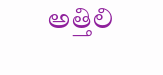అత్తిలి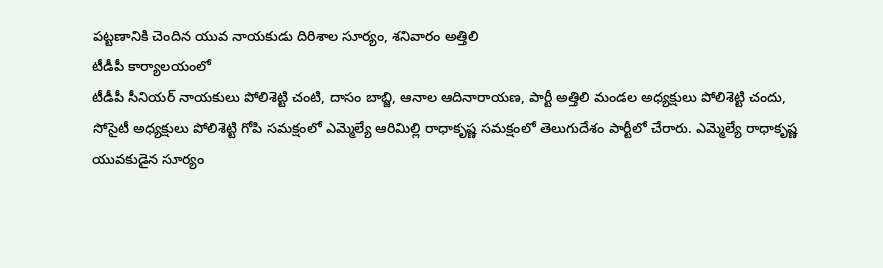పట్టణానికి చెందిన యువ నాయకుడు దిరిశాల సూర్యం, శనివారం అత్తిలి
టీడీపీ కార్యాలయంలో
టీడీపీ సీనియర్ నాయకులు పోలిశెట్టి చంటి, దాసం బాబ్జి, ఆనాల ఆదినారాయణ, పార్టీ అత్తిలి మండల అధ్యక్షులు పోలిశెట్టి చందు, సోసైటీ అధ్యక్షులు పోలిశెట్టి గోపి సమక్షంలో ఎమ్మెల్యే ఆరిమిల్లి రాధాకృష్ణ సమక్షంలో తెలుగుదేశం పార్టీలో చేరారు. ఎమ్మెల్యే రాధాకృష్ణ యువకుడైన సూర్యం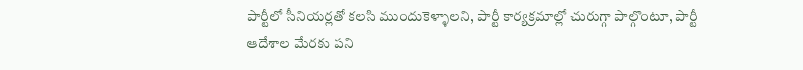పార్టీలో సీనియర్లతో కలసి ముందుకెళ్ళాలని, పార్టీ కార్యక్రమాల్లో చురుగ్గా పాల్గొంటూ, పార్టీ ఆదేశాల మేరకు పని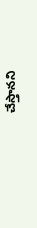చేస్తానని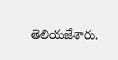తెలియజేశారు.